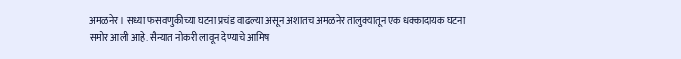अमळनेर । सध्या फसवणुकीच्या घटना प्रचंड वाढल्या असून अशातच अमळनेर तालुक्यातून एक धक्कादायक घटना समोर आली आहे. सैन्यात नोकरी लावून देण्याचे आमिष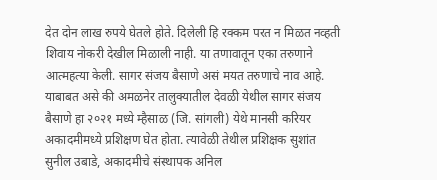देत दोन लाख रुपये घेतले होते. दिलेली हि रक्कम परत न मिळत नव्हती शिवाय नोकरी देखील मिळाली नाही. या तणावातून एका तरुणाने आत्महत्या केली. सागर संजय बैसाणे असं मयत तरुणाचे नाव आहे.
याबाबत असे की अमळनेर तालुक्यातील देवळी येथील सागर संजय बैसाणे हा २०२१ मध्ये म्हैसाळ (जि. सांगली) येथे मानसी करियर अकादमीमध्ये प्रशिक्षण घेत होता. त्यावेळी तेथील प्रशिक्षक सुशांत सुनील उबाडे, अकादमीचे संस्थापक अनिल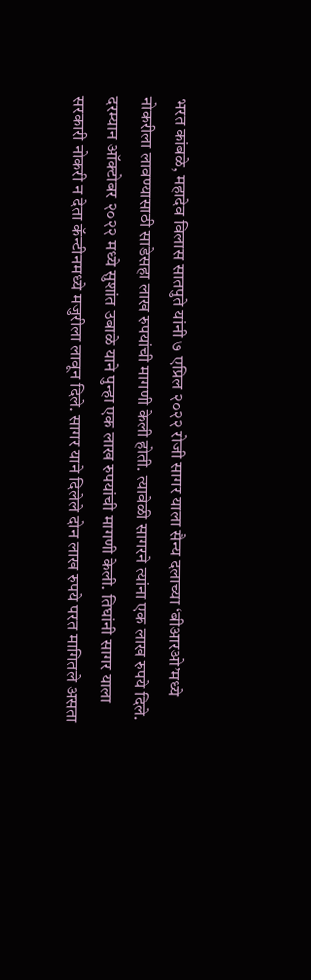भरत कांबळे, महादेव विलास सातपुते यांनी ७ एप्रिल २०२२ रोजी सागर याला सैन्य दलाच्या ‘बीआरओ’मध्ये नोकरीला लावण्यासाठी साडेसहा लाख रुपयांची मागणी केली होती. त्यावेळी सागरने त्यांना एक लाख रुपये दिले.
दरम्यान ऑक्टोबर २०२२ मध्ये सुशांत उबाळे याने पुन्हा एक लाख रुपयांची मागणी केली. तिघांनी सागर याला सरकारी नोकरी न देता कॅन्टीनमध्ये मजुरीला लावून दिले. सागर याने दिलेले दोन लाख रुपये परत मागितले असता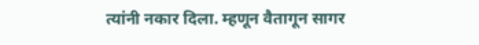त्यांनी नकार दिला. म्हणून वैतागून सागर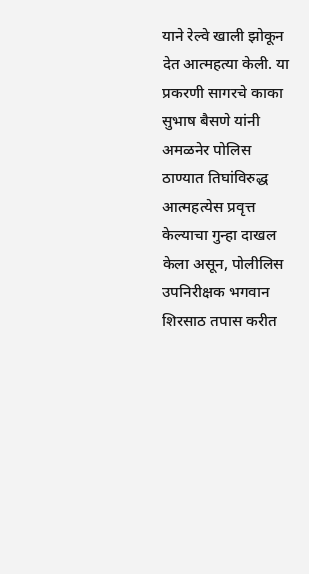याने रेल्वे खाली झोकून देत आत्महत्या केली. या प्रकरणी सागरचे काका सुभाष बैसणे यांनी अमळनेर पोलिस ठाण्यात तिघांविरुद्ध आत्महत्येस प्रवृत्त केल्याचा गुन्हा दाखल केला असून, पोलीलिस उपनिरीक्षक भगवान शिरसाठ तपास करीत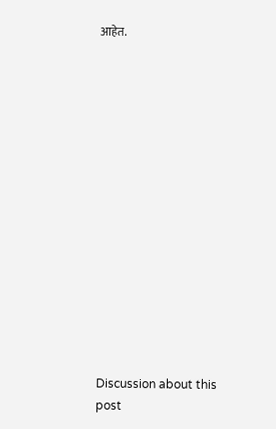आहेत.















Discussion about this post